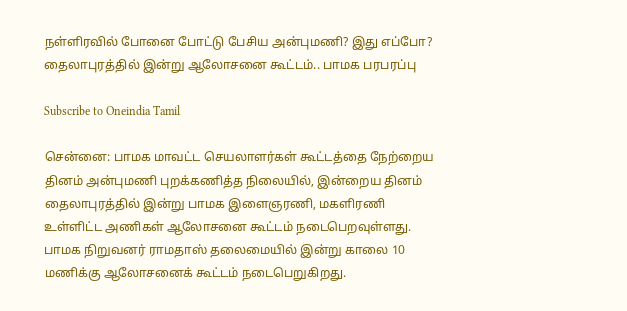நள்ளிரவில் போனை போட்டு பேசிய அன்புமணி? இது எப்போ? தைலாபுரத்தில் இன்று ஆலோசனை கூட்டம்.. பாமக பரபரப்பு

Subscribe to Oneindia Tamil

சென்னை: பாமக மாவட்ட செயலாளர்கள் கூட்டத்தை நேற்றைய தினம் அன்புமணி புறக்கணித்த நிலையில், இன்றைய தினம் தைலாபுரத்தில் இன்று பாமக இளைஞரணி, மகளிரணி உள்ளிட்ட அணிகள் ஆலோசனை கூட்டம் நடைபெறவுள்ளது. பாமக நிறுவனர் ராமதாஸ் தலைமையில் இன்று காலை 10 மணிக்கு ஆலோசனைக் கூட்டம் நடைபெறுகிறது.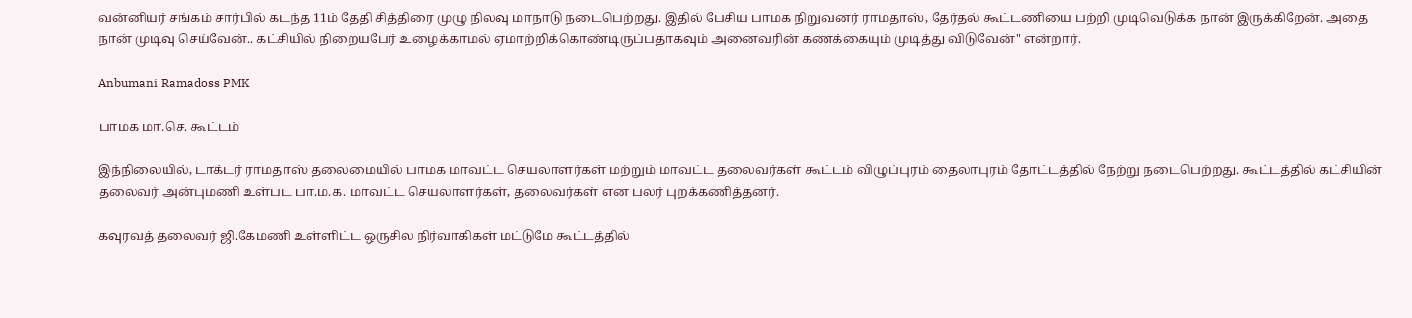வன்னியர் சங்கம் சார்பில் கடந்த 11ம் தேதி சித்திரை முழு நிலவு மாநாடு நடைபெற்றது. இதில் பேசிய பாமக நிறுவனர் ராமதாஸ், தேர்தல் கூட்டணியை பற்றி முடிவெடுக்க நான் இருக்கிறேன். அதை நான் முடிவு செய்வேன்.. கட்சியில் நிறையபேர் உழைக்காமல் ஏமாற்றிக்கொண்டிருப்பதாகவும் அனைவரின் கணக்கையும் முடித்து விடுவேன்" என்றார்.

Anbumani Ramadoss PMK

பாமக மா.செ. கூட்டம்

இந்நிலையில், டாக்டர் ராமதாஸ் தலைமையில் பாமக மாவட்ட செயலாளர்கள் மற்றும் மாவட்ட தலைவர்கள் கூட்டம் விழுப்புரம் தைலாபுரம் தோட்டத்தில் நேற்று நடைபெற்றது. கூட்டத்தில் கட்சியின் தலைவர் அன்புமணி உள்பட பா.ம.க. மாவட்ட செயலாளர்கள், தலைவர்கள் என பலர் புறக்கணித்தனர்.

கவுரவத் தலைவர் ஜி.கேமணி உள்ளிட்ட ஒருசில நிர்வாகிகள் மட்டுமே கூட்டத்தில்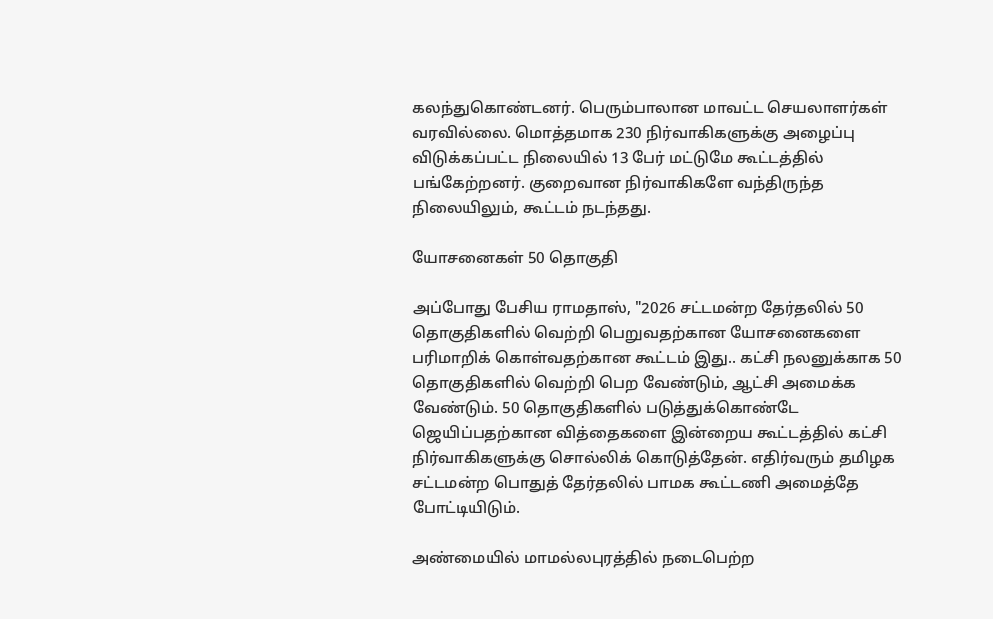கலந்துகொண்டனர். பெரும்பாலான மாவட்ட செயலாளர்கள் வரவில்லை. மொத்தமாக 230 நிர்வாகிகளுக்கு அழைப்பு விடுக்கப்பட்ட நிலையில் 13 பேர் மட்டுமே கூட்டத்தில் பங்கேற்றனர். குறைவான நிர்வாகிகளே வந்திருந்த நிலையிலும், கூட்டம் நடந்தது.

யோசனைகள் 50 தொகுதி

அப்போது பேசிய ராமதாஸ், "2026 சட்டமன்ற தேர்தலில் 50 தொகுதிகளில் வெற்றி பெறுவதற்கான யோசனைகளை பரிமாறிக் கொள்வதற்கான கூட்டம் இது.. கட்சி நலனுக்காக 50 தொகுதிகளில் வெற்றி பெற வேண்டும், ஆட்சி அமைக்க வேண்டும். 50 தொகுதிகளில் படுத்துக்கொண்டே ஜெயிப்பதற்கான வித்தைகளை இன்றைய கூட்டத்தில் கட்சி நிர்வாகிகளுக்கு சொல்லிக் கொடுத்தேன். எதிர்வரும் தமிழக சட்டமன்ற பொதுத் தேர்தலில் பாமக கூட்டணி அமைத்தே போட்டியிடும்.

அண்மையில் மாமல்லபுரத்தில் நடைபெற்ற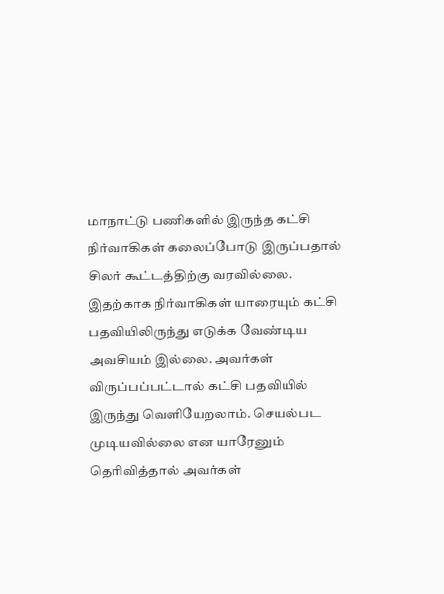மாநாட்டு பணிகளில் இருந்த கட்சி நிர்வாகிகள் கலைப்போடு இருப்பதால் சிலர் கூட்டத்திற்கு வரவில்லை. இதற்காக நிர்வாகிகள் யாரையும் கட்சி பதவியிலிருந்து எடுக்க வேண்டிய அவசியம் இல்லை. அவர்கள் விருப்பப்பட்டால் கட்சி பதவியில் இருந்து வெளியேறலாம். செயல்பட முடியவில்லை என யாரேனும் தெரிவித்தால் அவர்கள்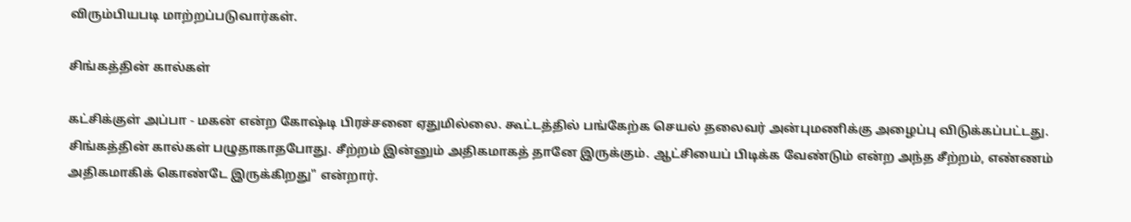விரும்பியபடி மாற்றப்படுவார்கள்.

சிங்கத்தின் கால்கள்

கட்சிக்குள் அப்பா - மகன் என்ற கோஷ்டி பிரச்சனை ஏதுமில்லை. கூட்டத்தில் பங்கேற்க செயல் தலைவர் அன்புமணிக்கு அழைப்பு விடுக்கப்பட்டது. சிங்கத்தின் கால்கள் பழுதாகாதபோது. சீற்றம் இன்னும் அதிகமாகத் தானே இருக்கும். ஆட்சியைப் பிடிக்க வேண்டும் என்ற அந்த சீற்றம், எண்ணம் அதிகமாகிக் கொண்டே இருக்கிறது" என்றார்.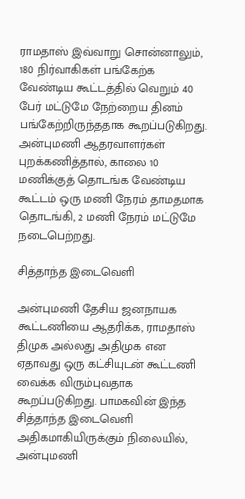ராமதாஸ் இவ்வாறு சொன்னாலும், 180 நிர்வாகிகள் பங்கேற்க வேண்டிய கூட்டத்தில் வெறும் 40 பேர் மட்டுமே நேற்றைய தினம் பங்கேற்றிருந்ததாக கூறப்படுகிறது. அன்புமணி ஆதரவாளர்கள் புறக்கணித்தால், காலை 10 மணிக்குத் தொடங்க வேண்டிய கூட்டம் ஒரு மணி நேரம் தாமதமாக தொடங்கி, 2 மணி நேரம் மட்டுமே நடைபெற்றது.

சித்தாந்த இடைவெளி

அன்புமணி தேசிய ஜனநாயக கூட்டணியை ஆதரிக்க, ராமதாஸ் திமுக அல்லது அதிமுக என ஏதாவது ஒரு கட்சியுடன் கூட்டணி வைக்க விரும்புவதாக கூறப்படுகிறது. பாமகவின் இந்த சித்தாந்த இடைவெளி அதிகமாகியிருக்கும் நிலையில், அன்புமணி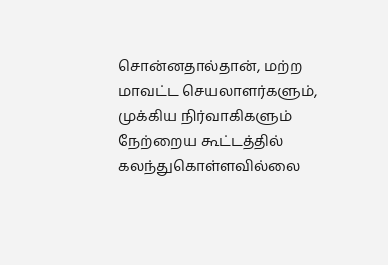சொன்னதால்தான், மற்ற மாவட்ட செயலாளர்களும், முக்கிய நிர்வாகிகளும் நேற்றைய கூட்டத்தில் கலந்துகொள்ளவில்லை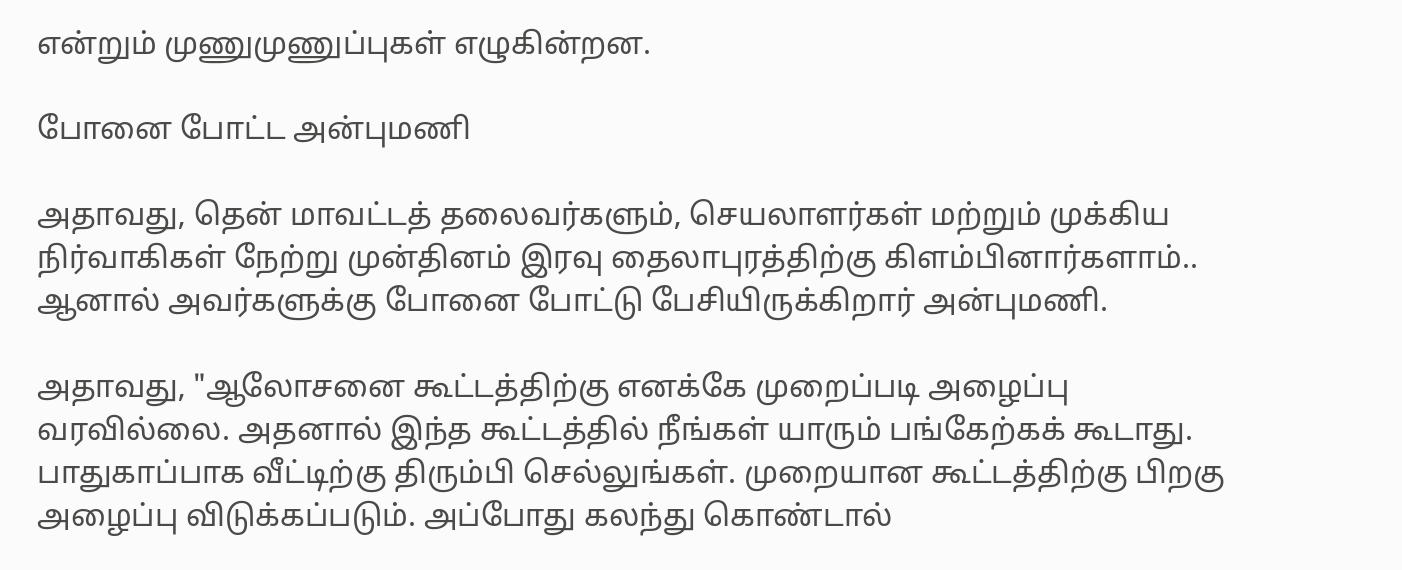என்றும் முணுமுணுப்புகள் எழுகின்றன.

போனை போட்ட அன்புமணி

அதாவது, தென் மாவட்டத் தலைவர்களும், செயலாளர்கள் மற்றும் முக்கிய நிர்வாகிகள் நேற்று முன்தினம் இரவு தைலாபுரத்திற்கு கிளம்பினார்களாம்.. ஆனால் அவர்களுக்கு போனை போட்டு பேசியிருக்கிறார் அன்புமணி.

அதாவது, "ஆலோசனை கூட்டத்திற்கு எனக்கே முறைப்படி அழைப்பு வரவில்லை. அதனால் இந்த கூட்டத்தில் நீங்கள் யாரும் பங்கேற்கக் கூடாது. பாதுகாப்பாக வீட்டிற்கு திரும்பி செல்லுங்கள். முறையான கூட்டத்திற்கு பிறகு அழைப்பு விடுக்கப்படும். அப்போது கலந்து கொண்டால்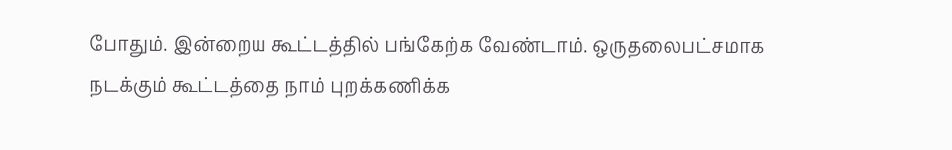போதும். இன்றைய கூட்டத்தில் பங்கேற்க வேண்டாம். ஒருதலைபட்சமாக நடக்கும் கூட்டத்தை நாம் புறக்கணிக்க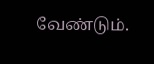வேண்டும்.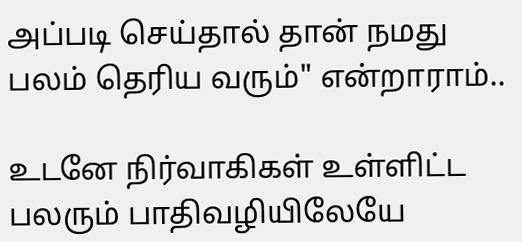அப்படி செய்தால் தான் நமது பலம் தெரிய வரும்" என்றாராம்..

உடனே நிர்வாகிகள் உள்ளிட்ட பலரும் பாதிவழியிலேயே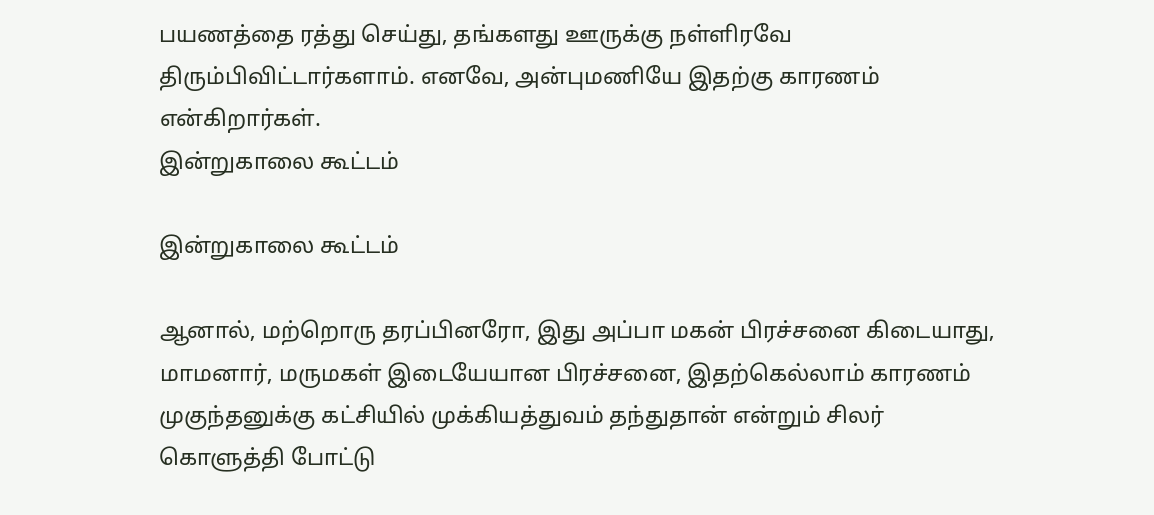பயணத்தை ரத்து செய்து, தங்களது ஊருக்கு நள்ளிரவே திரும்பிவிட்டார்களாம். எனவே, அன்புமணியே இதற்கு காரணம் என்கிறார்கள்.
இன்றுகாலை கூட்டம்

இன்றுகாலை கூட்டம்

ஆனால், மற்றொரு தரப்பினரோ, இது அப்பா மகன் பிரச்சனை கிடையாது, மாமனார், மருமகள் இடையேயான பிரச்சனை, இதற்கெல்லாம் காரணம் முகுந்தனுக்கு கட்சியில் முக்கியத்துவம் தந்துதான் என்றும் சிலர் கொளுத்தி போட்டு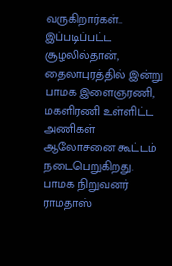வருகிறார்கள்.. இப்படிப்பட்ட சூழலில்தான், தைலாபுரத்தில் இன்று பாமக இளைஞரணி, மகளிரணி உள்ளிட்ட அணிகள் ஆலோசனை கூட்டம் நடைபெறுகிறது. பாமக நிறுவனர் ராமதாஸ்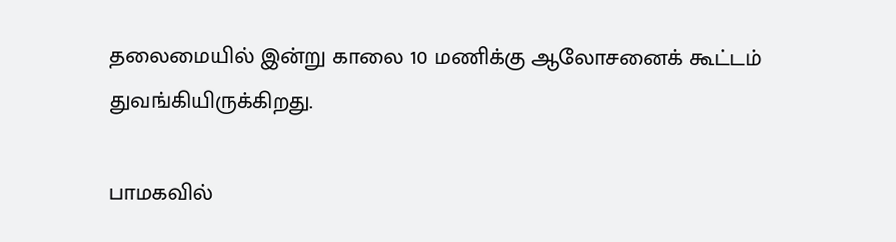தலைமையில் இன்று காலை 10 மணிக்கு ஆலோசனைக் கூட்டம் துவங்கியிருக்கிறது.

பாமகவில்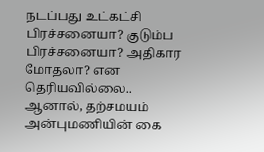நடப்பது உட்கட்சி பிரச்சனையா? குடும்ப பிரச்சனையா? அதிகார மோதலா? என தெரியவில்லை.. ஆனால், தற்சமயம் அன்புமணியின் கை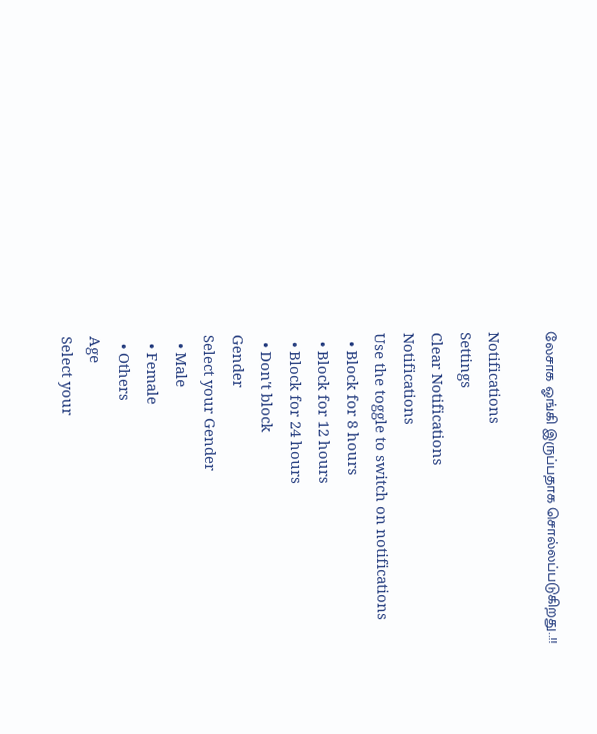லேசாக ஓங்கி இருப்பதாக சொல்லப்படுகிறது..!!

Notifications
Settings
Clear Notifications
Notifications
Use the toggle to switch on notifications
  • Block for 8 hours
  • Block for 12 hours
  • Block for 24 hours
  • Don't block
Gender
Select your Gender
  • Male
  • Female
  • Others
Age
Select your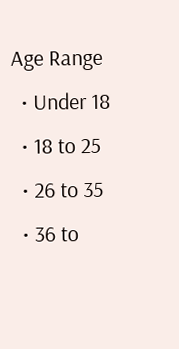Age Range
  • Under 18
  • 18 to 25
  • 26 to 35
  • 36 to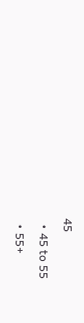45
  • 45 to 55
  • 55+